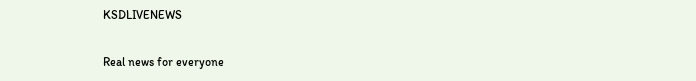KSDLIVENEWS

Real news for everyone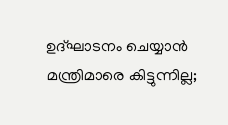ഉദ്ഘാടനം ചെയ്യാന്‍ മന്ത്രിമാരെ കിട്ടുന്നില്ല;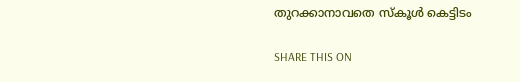തുറക്കാനാവതെ സ്‌കൂള്‍ കെട്ടിടം

SHARE THIS ON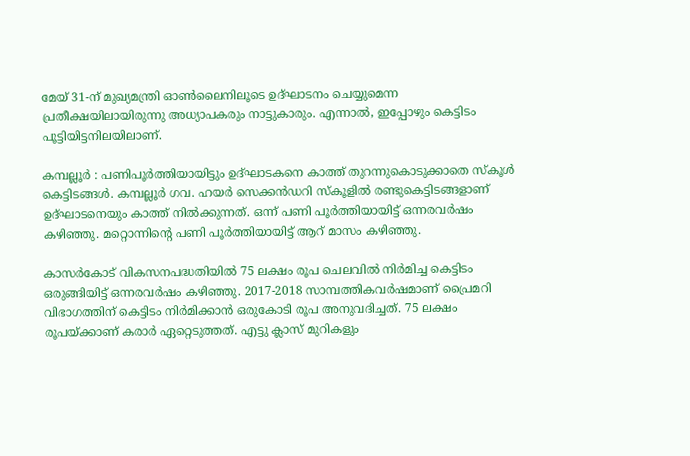മേയ് 31-ന് മുഖ്യമന്ത്രി ഓൺലൈനിലൂടെ ഉദ്‌ഘാടനം ചെയ്യുമെന്ന പ്രതീക്ഷയിലായിരുന്നു അധ്യാപകരും നാട്ടുകാരും. എന്നാൽ, ഇപ്പോഴും കെട്ടിടം പൂട്ടിയിട്ടനിലയിലാണ്.

കമ്പല്ലൂർ : പണിപൂർത്തിയായിട്ടും ഉദ്‌ഘാടകനെ കാത്ത് തുറന്നുകൊടുക്കാതെ സ്കൂൾ കെട്ടിടങ്ങൾ. കമ്പല്ലൂർ ഗവ. ഹയർ സെക്കൻഡറി സ്കൂളിൽ രണ്ടുകെട്ടിടങ്ങളാണ് ഉദ്‌ഘാടനെയും കാത്ത് നിൽക്കുന്നത്. ഒന്ന് പണി പൂർത്തിയായിട്ട് ഒന്നരവർഷം കഴിഞ്ഞു. മറ്റൊന്നിന്റെ പണി പൂർത്തിയായിട്ട്‌ ആറ് മാസം കഴിഞ്ഞു.

കാസർകോട് വികസനപദ്ധതിയിൽ 75 ലക്ഷം രൂപ ചെലവിൽ നിർമിച്ച കെട്ടിടം ഒരുങ്ങിയിട്ട്‌ ഒന്നരവർഷം കഴിഞ്ഞു. 2017-2018 സാമ്പത്തികവർഷമാണ് പ്രൈമറി വിഭാഗത്തിന് കെട്ടിടം നിർമിക്കാൻ ഒരുകോടി രൂപ അനുവദിച്ചത്. 75 ലക്ഷം രൂപയ്ക്കാണ് കരാർ ഏറ്റെടുത്തത്. എട്ടു ക്ലാസ് മുറികളും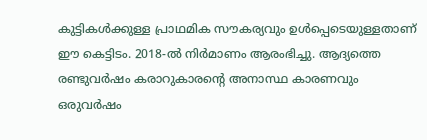കുട്ടികൾക്കുള്ള പ്രാഥമിക സൗകര്യവും ഉൾപ്പെടെയുള്ളതാണ് ഈ കെട്ടിടം. 2018-ൽ നിർമാണം ആരംഭിച്ചു. ആദ്യത്തെ രണ്ടുവർഷം കരാറുകാരന്റെ അനാസ്ഥ കാരണവും ഒരുവർഷം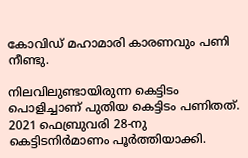കോവിഡ് മഹാമാരി കാരണവും പണി നീണ്ടു.

നിലവിലുണ്ടായിരുന്ന കെട്ടിടം പൊളിച്ചാണ് പുതിയ കെട്ടിടം പണിതത്. 2021 ഫെബ്രുവരി 28-നു കെട്ടിടനിർമാണം പൂർത്തിയാക്കി.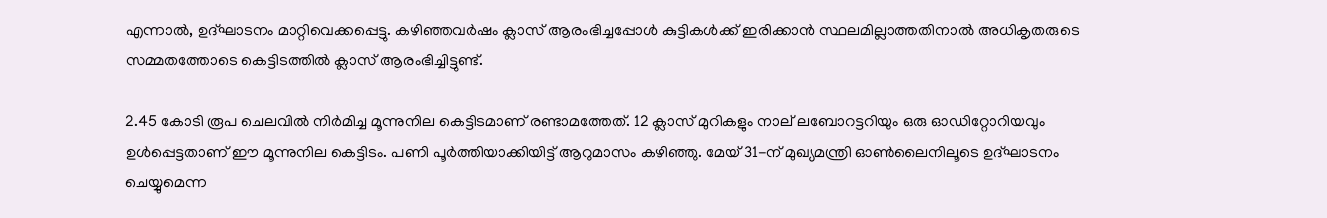എന്നാൽ, ഉദ്‌ഘാടനം മാറ്റിവെക്കപ്പെട്ടു. കഴിഞ്ഞവർഷം ക്ലാസ് ആരംഭിച്ചപ്പോൾ കുട്ടികൾക്ക്‌ ഇരിക്കാൻ സ്ഥലമില്ലാത്തതിനാൽ അധികൃതരുടെ സമ്മതത്തോടെ കെട്ടിടത്തിൽ ക്ലാസ് ആരംഭിച്ചിട്ടുണ്ട്.

2.45 കോടി രൂപ ചെലവിൽ നിർമിച്ച മൂന്നുനില കെട്ടിടമാണ്‌ രണ്ടാമത്തേത്‌. 12 ക്ലാസ് മുറികളും നാല് ലബോറട്ടറിയും ഒരു ഓഡിറ്റോറിയവും ഉൾപ്പെട്ടതാണ് ഈ മൂന്നുനില കെട്ടിടം. പണി പൂർത്തിയാക്കിയിട്ട് ആറുമാസം കഴിഞ്ഞു. മേയ് 31-ന് മുഖ്യമന്ത്രി ഓൺലൈനിലൂടെ ഉദ്‌ഘാടനം ചെയ്യുമെന്ന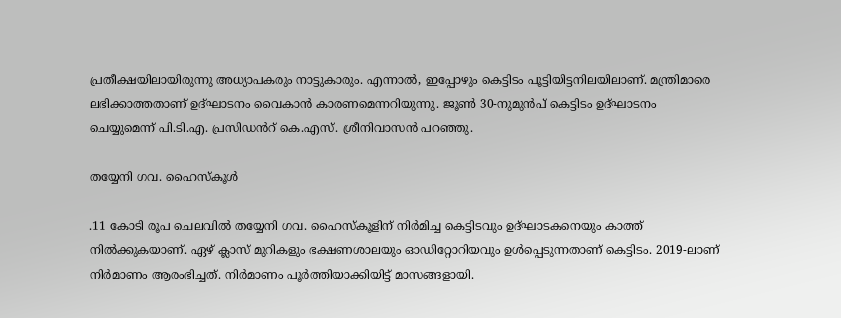പ്രതീക്ഷയിലായിരുന്നു അധ്യാപകരും നാട്ടുകാരും. എന്നാൽ, ഇപ്പോഴും കെട്ടിടം പൂട്ടിയിട്ടനിലയിലാണ്. മന്ത്രിമാരെ ലഭിക്കാത്തതാണ് ഉദ്‌ഘാടനം വൈകാൻ കാരണമെന്നറിയുന്നു. ജൂൺ 30-നുമുൻപ്‌ കെട്ടിടം ഉദ്‌ഘാടനം ചെയ്യുമെന്ന് പി.ടി.എ. പ്രസിഡൻറ് കെ.എസ്. ശ്രീനിവാസൻ പറഞ്ഞു.

തയ്യേനി ഗവ. ഹൈസ്കൂൾ

.11 കോടി രൂപ ചെലവിൽ തയ്യേനി ഗവ. ഹൈസ്കൂളിന് നിർമിച്ച കെട്ടിടവും ഉദ്‌ഘാടകനെയും കാത്ത് നിൽക്കുകയാണ്‌. ഏഴ്‌ ക്ലാസ് മുറികളും ഭക്ഷണശാലയും ഓഡിറ്റോറിയവും ഉൾപ്പെടുന്നതാണ് കെട്ടിടം. 2019-ലാണ്‌ നിർമാണം ആരംഭിച്ചത്. നിർമാണം പൂർത്തിയാക്കിയിട്ട്‌ മാസങ്ങളായി.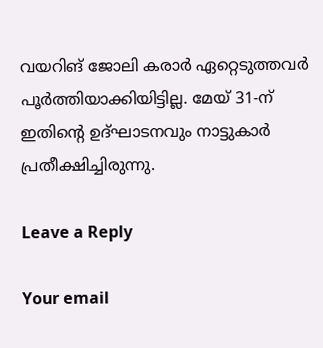വയറിങ്‌ ജോലി കരാർ ഏറ്റെടുത്തവർ പൂർത്തിയാക്കിയിട്ടില്ല. മേയ് 31-ന് ഇതിന്റെ ഉദ്‌ഘാടനവും നാട്ടുകാർ പ്രതീക്ഷിച്ചിരുന്നു.

Leave a Reply

Your email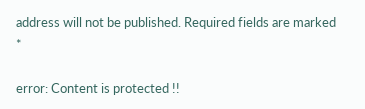address will not be published. Required fields are marked *

error: Content is protected !!